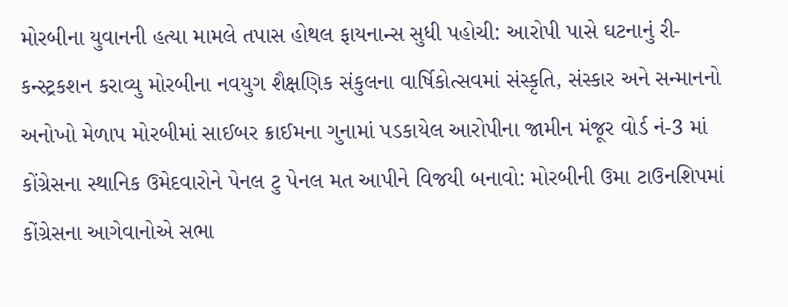મોરબીના યુવાનની હત્યા મામલે તપાસ હોથલ ફાયનાન્સ સુધી પહોચી: આરોપી પાસે ઘટનાનું રી-કન્સ્ટ્રકશન કરાવ્યુ મોરબીના નવયુગ શૈક્ષણિક સંકુલના વાર્ષિકોત્સવમાં સંસ્કૃતિ, સંસ્કાર અને સન્માનનો અનોખો મેળાપ મોરબીમાં સાઈબર ક્રાઈમના ગુનામાં પડકાયેલ આરોપીના જામીન મંજૂર વોર્ડ નં-3 માં કોંગ્રેસના સ્થાનિક ઉમેદવારોને પેનલ ટુ પેનલ મત આપીને વિજયી બનાવો: મોરબીની ઉમા ટાઉનશિપમાં કોંગ્રેસના આગેવાનોએ સભા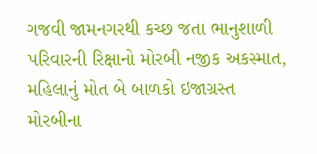ગજવી જામનગરથી કચ્છ જતા ભાનુશાળી પરિવારની રિક્ષાનો મોરબી નજીક અકસ્માત, મહિલાનું મોત બે બાળકો ઇજાગ્રસ્ત મોરબીના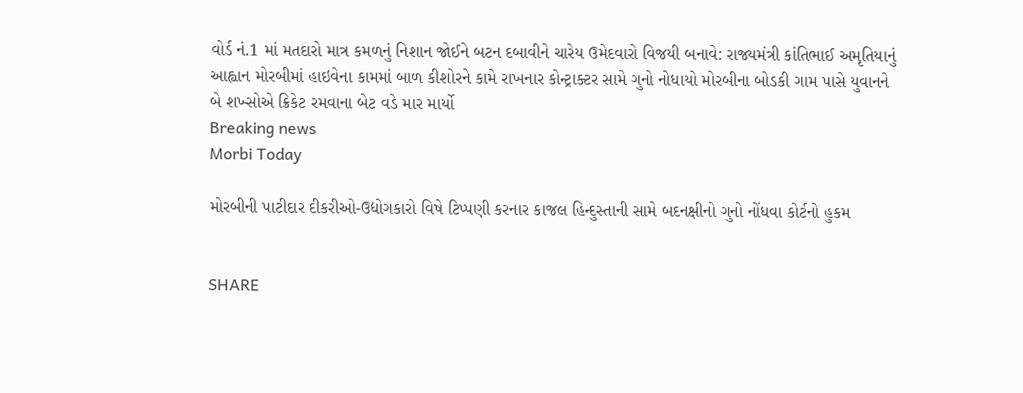વોર્ડ નં.1 માં મતદારો માત્ર કમળનું નિશાન જોઈને બટન દબાવીને ચારેય ઉમેદવારો વિજયી બનાવે: રાજ્યમંત્રી કાંતિભાઈ અમૃતિયાનું આહ્વાન મોરબીમાં હાઇવેના કામમાં બાળ કીશોરને કામે રાખનાર કોન્ટ્રાક્ટર સામે ગુનો નોધાયો મોરબીના બોડકી ગામ પાસે યુવાનને બે શખ્સોએ ક્રિકેટ રમવાના બેટ વડે માર માર્યો
Breaking news
Morbi Today

મોરબીની પાટીદાર દીકરીઓ-ઉદ્યોગકારો વિષે ટિપ્પણી કરનાર કાજલ હિન્દુસ્તાની સામે બદનક્ષીનો ગુનો નોંધવા કોર્ટનો હુકમ


SHARE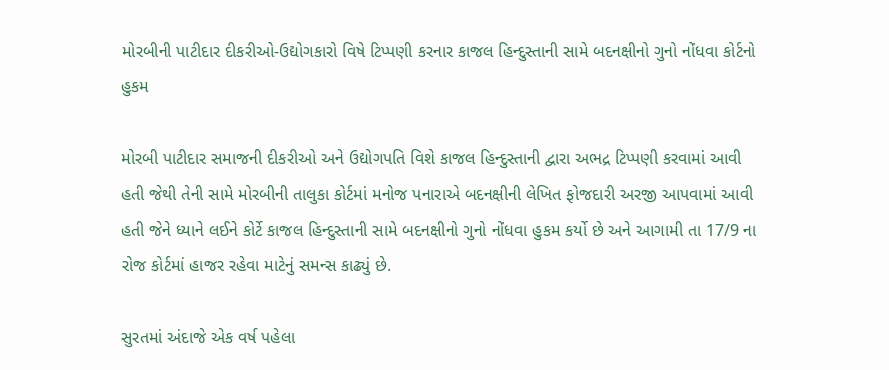મોરબીની પાટીદાર દીકરીઓ-ઉદ્યોગકારો વિષે ટિપ્પણી કરનાર કાજલ હિન્દુસ્તાની સામે બદનક્ષીનો ગુનો નોંધવા કોર્ટનો હુકમ

મોરબી પાટીદાર સમાજની દીકરીઓ અને ઉદ્યોગપતિ વિશે કાજલ હિન્દુસ્તાની દ્વારા અભદ્ર ટિપ્પણી કરવામાં આવી હતી જેથી તેની સામે મોરબીની તાલુકા કોર્ટમાં મનોજ પનારાએ બદનક્ષીની લેખિત ફોજદારી અરજી આપવામાં આવી હતી જેને ધ્યાને લઈને કોર્ટે કાજલ હિન્દુસ્તાની સામે બદનક્ષીનો ગુનો નોંધવા હુકમ કર્યો છે અને આગામી તા 17/9 ના રોજ કોર્ટમાં હાજર રહેવા માટેનું સમન્સ કાઢ્યું છે.

સુરતમાં અંદાજે એક વર્ષ પહેલા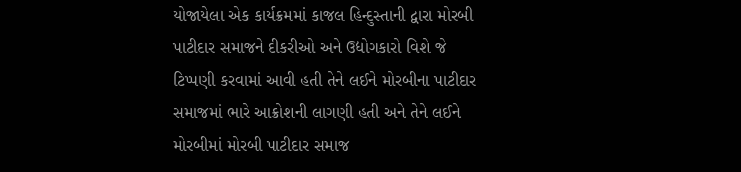યોજાયેલા એક કાર્યક્રમમાં કાજલ હિન્દુસ્તાની દ્વારા મોરબી પાટીદાર સમાજને દીકરીઓ અને ઉદ્યોગકારો વિશે જે ટિપ્પણી કરવામાં આવી હતી તેને લઈને મોરબીના પાટીદાર સમાજમાં ભારે આક્રોશની લાગણી હતી અને તેને લઈને મોરબીમાં મોરબી પાટીદાર સમાજ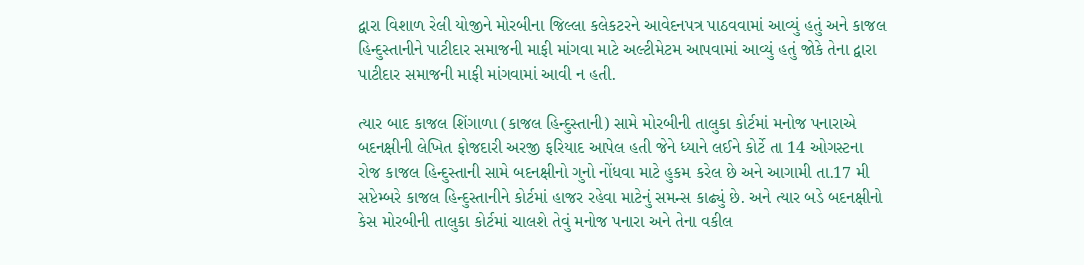દ્વારા વિશાળ રેલી યોજીને મોરબીના જિલ્લા કલેકટરને આવેદનપત્ર પાઠવવામાં આવ્યું હતું અને કાજલ હિન્દુસ્તાનીને પાટીદાર સમાજની માફી માંગવા માટે અલ્ટીમેટમ આપવામાં આવ્યું હતું જોકે તેના દ્વારા પાટીદાર સમાજની માફી માંગવામાં આવી ન હતી.

ત્યાર બાદ કાજલ શિંગાળા (કાજલ હિન્દુસ્તાની) સામે મોરબીની તાલુકા કોર્ટમાં મનોજ પનારાએ બદનક્ષીની લેખિત ફોજદારી અરજી ફરિયાદ આપેલ હતી જેને ધ્યાને લઈને કોર્ટે તા 14 ઓગસ્ટના રોજ કાજલ હિન્દુસ્તાની સામે બદનક્ષીનો ગુનો નોંધવા માટે હુકમ કરેલ છે અને આગામી તા.17 મી સપ્ટેમ્બરે કાજલ હિન્દુસ્તાનીને કોર્ટમાં હાજર રહેવા માટેનું સમન્સ કાઢ્યું છે. અને ત્યાર બડે બદનક્ષીનો કેસ મોરબીની તાલુકા કોર્ટમાં ચાલશે તેવું મનોજ પનારા અને તેના વકીલ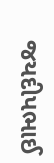જયદીપભાઈ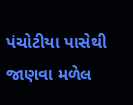પંચોટીયા પાસેથી જાણવા મળેલ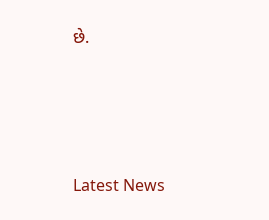છે.






Latest News